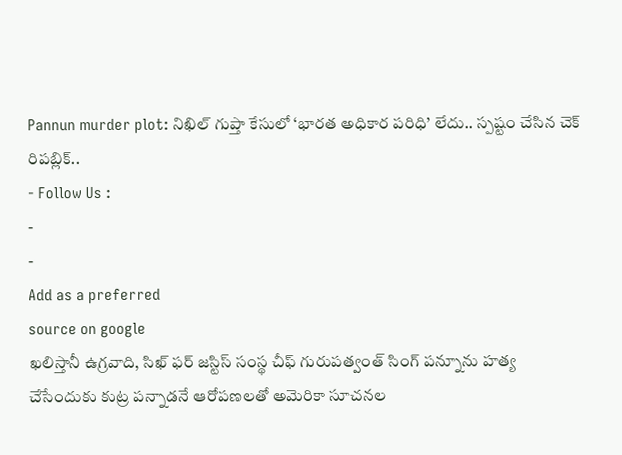Pannun murder plot: నిఖిల్ గుప్తా కేసులో ‘భారత అధికార పరిధి’ లేదు.. స్పష్టం చేసిన చెక్ రిపబ్లిక్..
- Follow Us :
-
-
Add as a preferred
source on google
ఖలిస్తానీ ఉగ్రవాది, సిఖ్ ఫర్ జస్టిస్ సంస్థ చీఫ్ గురుపత్వంత్ సింగ్ పన్నూను హత్య చేసేందుకు కుట్ర పన్నాడనే ఆరోపణలతో అమెరికా సూచనల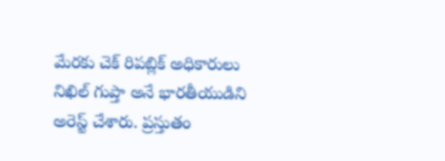మేరకు చెక్ రిపబ్లిక్ అధికారులు నిఖిల్ గుప్తా అనే భారతీయుడిని అరెస్ట్ చేశారు. ప్రస్తుతం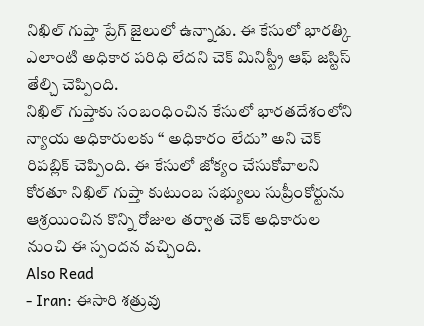నిఖిల్ గుప్తా ప్రేగ్ జైలులో ఉన్నాడు. ఈ కేసులో భారత్కి ఎలాంటి అధికార పరిధి లేదని చెక్ మినిస్ట్రీ ఆఫ్ జస్టిస్ తేల్చి చెప్పింది.
నిఖిల్ గుప్తాకు సంబంధించిన కేసులో భారతదేశంలోని న్యాయ అధికారులకు ‘‘ అధికారం లేదు’’ అని చెక్ రిపబ్లిక్ చెప్పింది. ఈ కేసులో జోక్యం చేసుకోవాలని కోరతూ నిఖిల్ గుప్తా కుటుంబ సభ్యులు సుప్రీంకోర్టును ఆశ్రయించిన కొన్ని రోజుల తర్వాత చెక్ అధికారుల నుంచి ఈ స్పందన వచ్చింది.
Also Read
- Iran: ఈసారి శత్రువు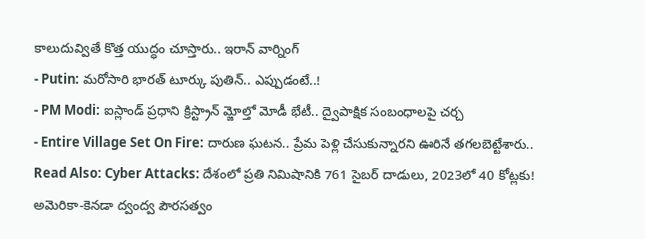కాలుదువ్వితే కొత్త యుద్ధం చూస్తారు.. ఇరాన్ వార్నింగ్
- Putin: మరోసారి భారత్ టూర్కు పుతిన్.. ఎప్పుడంటే..!
- PM Modi: ఐస్లాండ్ ప్రధాని క్రిస్ట్రాన్ మ్జోల్తో మోడీ భేటీ.. ద్వైపాక్షిక సంబంధాలపై చర్చ
- Entire Village Set On Fire: దారుణ ఘటన.. ప్రేమ పెళ్లి చేసుకున్నారని ఊరినే తగలబెట్టేశారు..
Read Also: Cyber Attacks: దేశంలో ప్రతి నిమిషానికి 761 సైబర్ దాడులు, 2023లో 40 కోట్లకు!
అమెరికా-కెనడా ద్వంద్వ పౌరసత్వం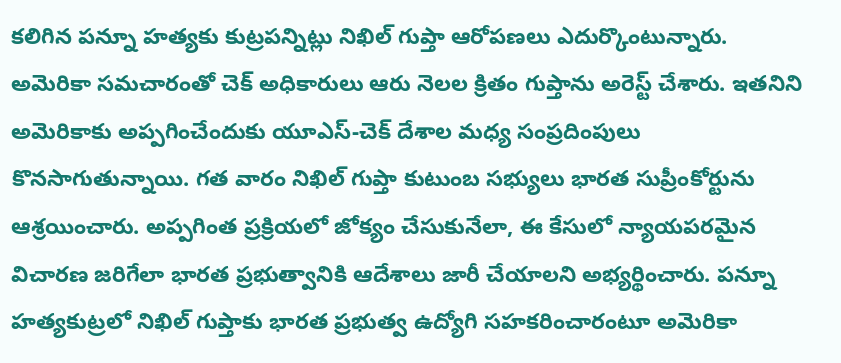కలిగిన పన్నూ హత్యకు కుట్రపన్నిట్లు నిఖిల్ గుప్తా ఆరోపణలు ఎదుర్కొంటున్నారు. అమెరికా సమచారంతో చెక్ అధికారులు ఆరు నెలల క్రితం గుప్తాను అరెస్ట్ చేశారు. ఇతనిని అమెరికాకు అప్పగించేందుకు యూఎస్-చెక్ దేశాల మధ్య సంప్రదింపులు కొనసాగుతున్నాయి. గత వారం నిఖిల్ గుప్తా కుటుంబ సభ్యులు భారత సుప్రీంకోర్టును ఆశ్రయించారు. అప్పగింత ప్రక్రియలో జోక్యం చేసుకునేలా, ఈ కేసులో న్యాయపరమైన విచారణ జరిగేలా భారత ప్రభుత్వానికి ఆదేశాలు జారీ చేయాలని అభ్యర్థించారు. పన్నూ హత్యకుట్రలో నిఖిల్ గుప్తాకు భారత ప్రభుత్వ ఉద్యోగి సహకరించారంటూ అమెరికా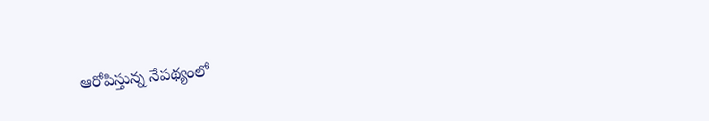ఆరోపిస్తున్న నేపథ్యంలో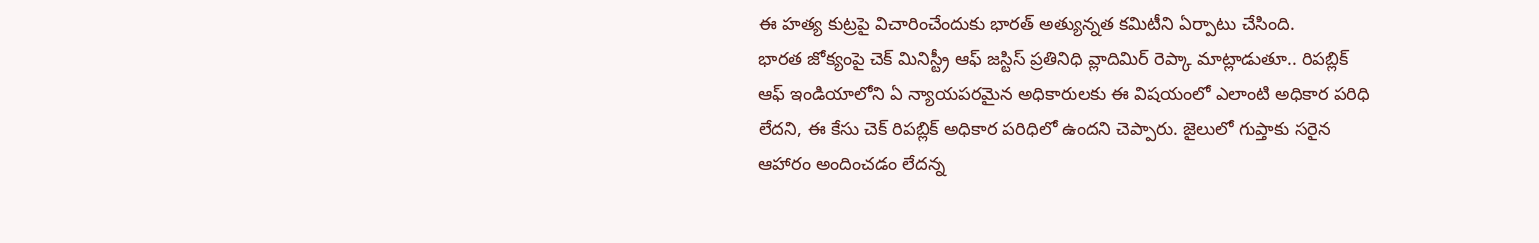ఈ హత్య కుట్రపై విచారించేందుకు భారత్ అత్యున్నత కమిటీని ఏర్పాటు చేసింది.
భారత జోక్యంపై చెక్ మినిస్ట్రీ ఆఫ్ జస్టిస్ ప్రతినిధి వ్లాదిమిర్ రెప్కా మాట్లాడుతూ.. రిపబ్లిక్ ఆఫ్ ఇండియాలోని ఏ న్యాయపరమైన అధికారులకు ఈ విషయంలో ఎలాంటి అధికార పరిధి లేదని, ఈ కేసు చెక్ రిపబ్లిక్ అధికార పరిధిలో ఉందని చెప్పారు. జైలులో గుప్తాకు సరైన ఆహారం అందించడం లేదన్న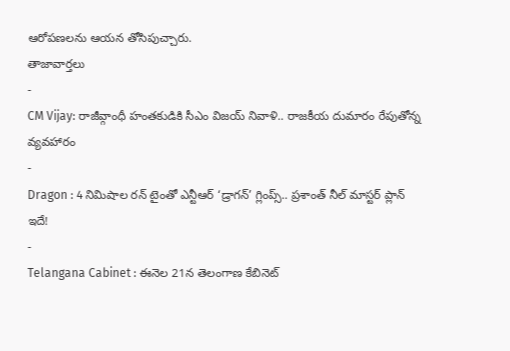ఆరోపణలను ఆయన తోసిపుచ్చారు.
తాజావార్తలు
-
CM Vijay: రాజీవ్గాంధీ హంతకుడికి సీఎం విజయ్ నివాళి.. రాజకీయ దుమారం రేపుతోన్న వ్యవహారం
-
Dragon : 4 నిమిషాల రన్ టైంతో ఎన్టీఆర్ ‘డ్రాగన్’ గ్లింప్స్.. ప్రశాంత్ నీల్ మాస్టర్ ప్లాన్ ఇదే!
-
Telangana Cabinet : ఈనెల 21న తెలంగాణ కేబినెట్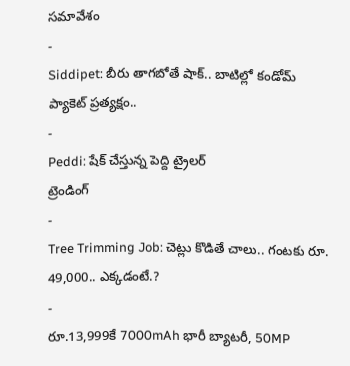సమావేశం
-
Siddipet: బీరు తాగబోతే షాక్.. బాటిల్లో కండోమ్ ప్యాకెట్ ప్రత్యక్షం..
-
Peddi: షేక్ చేస్తున్న పెద్ది ట్రైలర్
ట్రెండింగ్
-
Tree Trimming Job: చెట్లు కొడితే చాలు.. గంటకు రూ. 49,000.. ఎక్కడంటే.?
-
రూ.13,999కే 7000mAh భారీ బ్యాటరీ, 50MP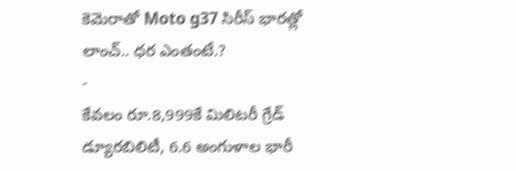కెమెరాతో Moto g37 సిరీస్ భారత్లో లాంచ్.. ధర ఎంతంటే.?
-
కేవలం రూ.8,999కే మిలిటరీ గ్రేడ్ డ్యూరబిలిటీ, 6.6 అంగుళాల భారీ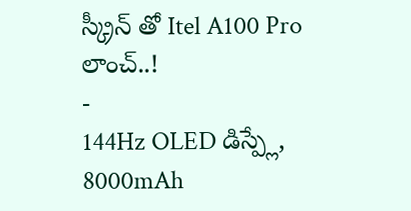స్క్రీన్ తో Itel A100 Pro లాంచ్..!
-
144Hz OLED డిస్ప్లే, 8000mAh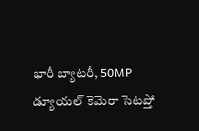భారీ బ్యాటరీ, 50MP డ్యూయల్ కెమెరా సెటప్తో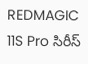REDMAGIC 11S Pro సిరీస్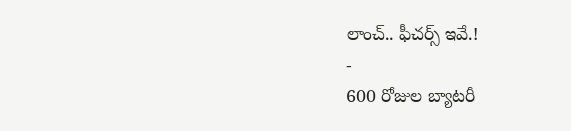లాంచ్.. ఫీచర్స్ ఇవే.!
-
600 రోజుల బ్యాటరీ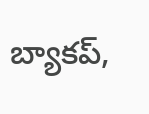బ్యాకప్,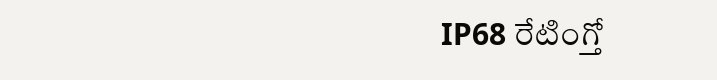IP68 రేటింగ్తో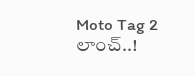Moto Tag 2 లాంచ్..!